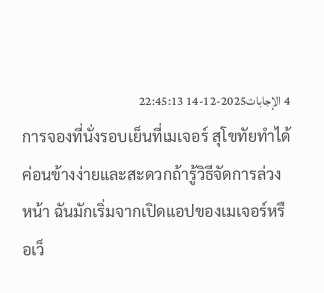4 الإجابات2025-12-14 22:45:13
การจองที่นั่งรอบเย็นที่เมเจอร์ สุโขทัยทำได้ค่อนข้างง่ายและสะดวกถ้ารู้วิธีจัดการล่วงหน้า ฉันมักเริ่มจากเปิดแอปของเมเจอร์หรือเว็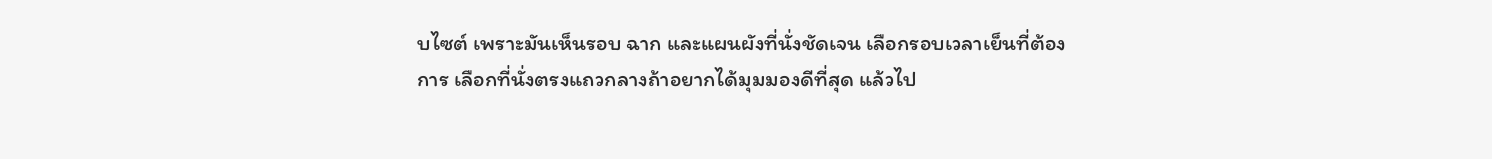บไซต์ เพราะมันเห็นรอบ ฉาก และแผนผังที่นั่งชัดเจน เลือกรอบเวลาเย็นที่ต้องการ เลือกที่นั่งตรงแถวกลางถ้าอยากได้มุมมองดีที่สุด แล้วไป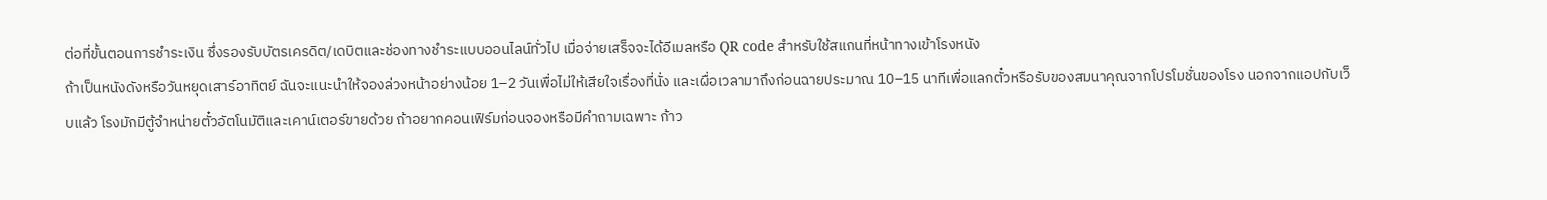ต่อที่ขั้นตอนการชำระเงิน ซึ่งรองรับบัตรเครดิต/เดบิตและช่องทางชำระแบบออนไลน์ทั่วไป เมื่อจ่ายเสร็จจะได้อีเมลหรือ QR code สำหรับใช้สแกนที่หน้าทางเข้าโรงหนัง
ถ้าเป็นหนังดังหรือวันหยุดเสาร์อาทิตย์ ฉันจะแนะนำให้จองล่วงหน้าอย่างน้อย 1–2 วันเพื่อไม่ให้เสียใจเรื่องที่นั่ง และเผื่อเวลามาถึงก่อนฉายประมาณ 10–15 นาทีเพื่อแลกตั๋วหรือรับของสมนาคุณจากโปรโมชั่นของโรง นอกจากแอปกับเว็บแล้ว โรงมักมีตู้จำหน่ายตั๋วอัตโนมัติและเคาน์เตอร์ขายด้วย ถ้าอยากคอนเฟิร์มก่อนจองหรือมีคำถามเฉพาะ ก้าว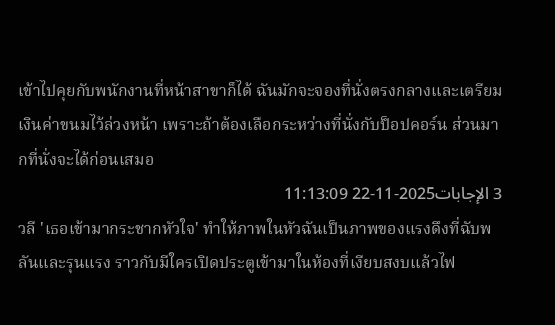เข้าไปคุยกับพนักงานที่หน้าสาขาก็ได้ ฉันมักจะจองที่นั่งตรงกลางและเตรียมเงินค่าขนมไว้ล่วงหน้า เพราะถ้าต้องเลือกระหว่างที่นั่งกับป็อปคอร์น ส่วนมากที่นั่งจะได้ก่อนเสมอ
3 الإجابات2025-11-22 11:13:09
วลี 'เธอเข้ามากระชากหัวใจ' ทำให้ภาพในหัวฉันเป็นภาพของแรงดึงที่ฉับพลันและรุนแรง ราวกับมีใครเปิดประตูเข้ามาในห้องที่เงียบสงบแล้วไฟ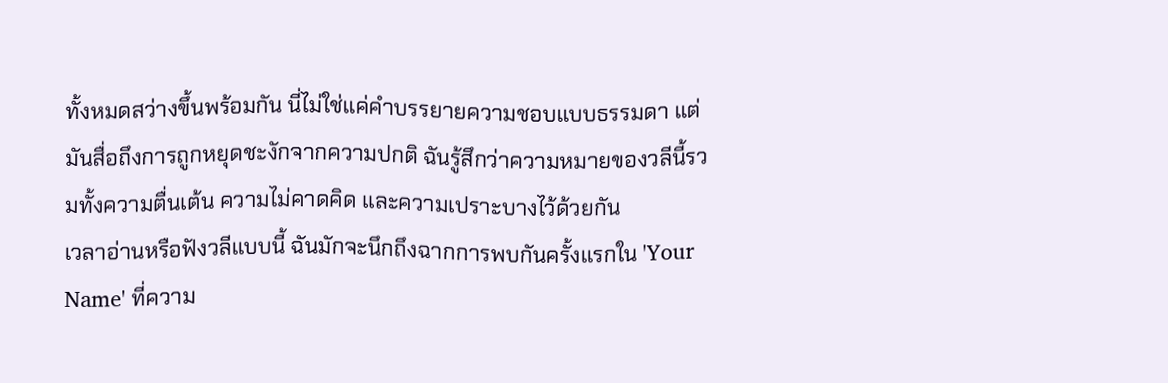ทั้งหมดสว่างขึ้นพร้อมกัน นี่ไม่ใช่แค่คำบรรยายความชอบแบบธรรมดา แต่มันสื่อถึงการถูกหยุดชะงักจากความปกติ ฉันรู้สึกว่าความหมายของวลีนี้รวมทั้งความตื่นเต้น ความไม่คาดคิด และความเปราะบางไว้ด้วยกัน
เวลาอ่านหรือฟังวลีแบบนี้ ฉันมักจะนึกถึงฉากการพบกันครั้งแรกใน 'Your Name' ที่ความ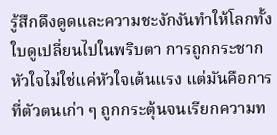รู้สึกดึงดูดและความชะงักงันทำให้โลกทั้งใบดูเปลี่ยนไปในพริบตา การถูกกระชากหัวใจไม่ใช่แค่หัวใจเต้นแรง แต่มันคือการที่ตัวตนเก่า ๆ ถูกกระตุ้นจนเรียกความท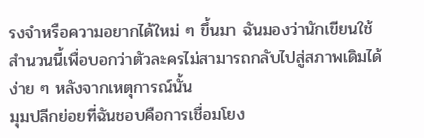รงจำหรือความอยากได้ใหม่ ๆ ขึ้นมา ฉันมองว่านักเขียนใช้สำนวนนี้เพื่อบอกว่าตัวละครไม่สามารถกลับไปสู่สภาพเดิมได้ง่าย ๆ หลังจากเหตุการณ์นั้น
มุมปลีกย่อยที่ฉันชอบคือการเชื่อมโยง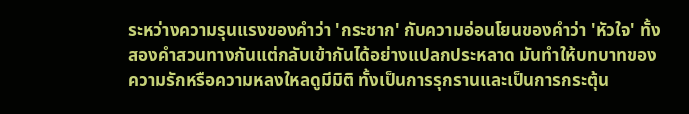ระหว่างความรุนแรงของคำว่า 'กระชาก' กับความอ่อนโยนของคำว่า 'หัวใจ' ทั้งสองคำสวนทางกันแต่กลับเข้ากันได้อย่างแปลกประหลาด มันทำให้บทบาทของความรักหรือความหลงใหลดูมีมิติ ทั้งเป็นการรุกรานและเป็นการกระตุ้น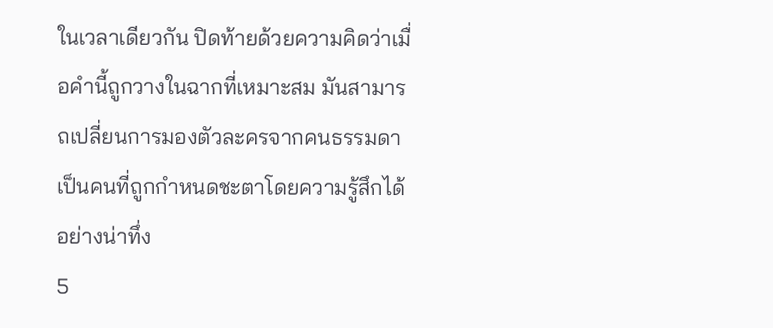ในเวลาเดียวกัน ปิดท้ายด้วยความคิดว่าเมื่อคำนี้ถูกวางในฉากที่เหมาะสม มันสามารถเปลี่ยนการมองตัวละครจากคนธรรมดาเป็นคนที่ถูกกำหนดชะตาโดยความรู้สึกได้อย่างน่าทึ่ง
5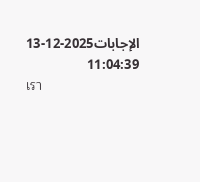الإجابات2025-12-13 11:04:39
เรา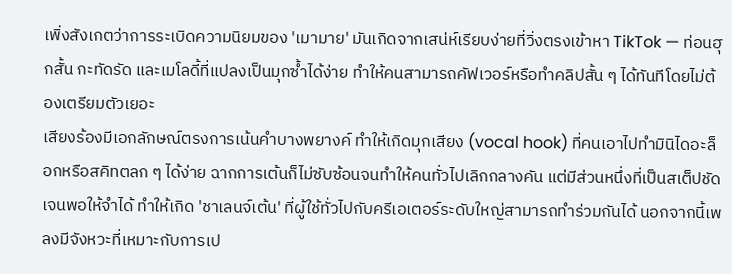เพิ่งสังเกตว่าการระเบิดความนิยมของ 'เมามาย' มันเกิดจากเสน่ห์เรียบง่ายที่วิ่งตรงเข้าหา TikTok — ท่อนฮุกสั้น กะทัดรัด และเมโลดี้ที่แปลงเป็นมุกซ้ำได้ง่าย ทำให้คนสามารถคัฟเวอร์หรือทำคลิปสั้น ๆ ได้ทันทีโดยไม่ต้องเตรียมตัวเยอะ
เสียงร้องมีเอกลักษณ์ตรงการเน้นคำบางพยางค์ ทำให้เกิดมุกเสียง (vocal hook) ที่คนเอาไปทำมินิไดอะล็อกหรือสคิทตลก ๆ ได้ง่าย ฉากการเต้นก็ไม่ซับซ้อนจนทำให้คนทั่วไปเลิกกลางคัน แต่มีส่วนหนึ่งที่เป็นสเต็ปชัดเจนพอให้จำได้ ทำให้เกิด 'ชาเลนจ์เต้น' ที่ผู้ใช้ทั่วไปกับครีเอเตอร์ระดับใหญ่สามารถทำร่วมกันได้ นอกจากนี้เพลงมีจังหวะที่เหมาะกับการเป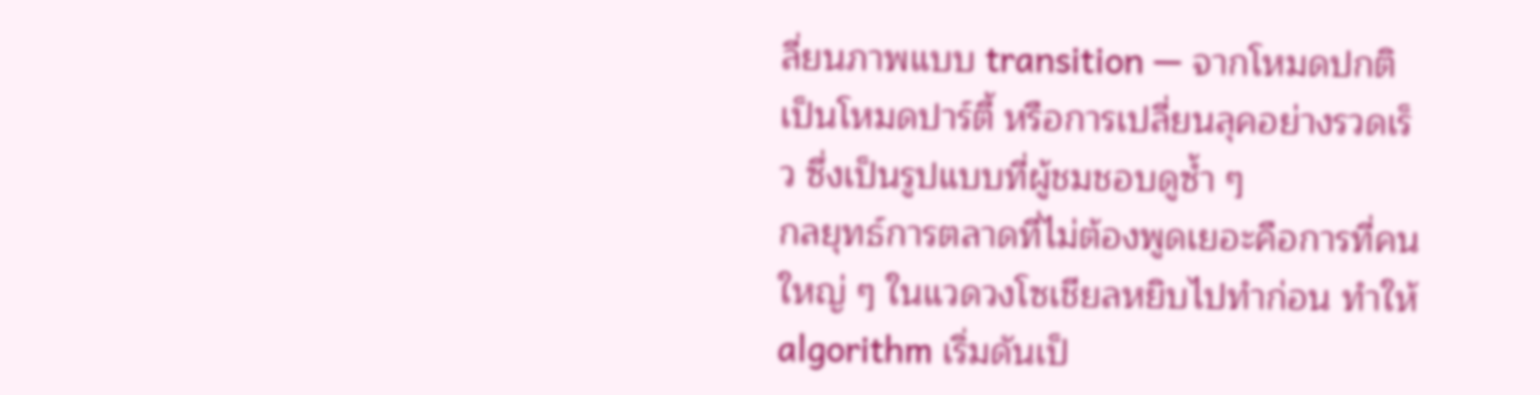ลี่ยนภาพแบบ transition — จากโหมดปกติเป็นโหมดปาร์ตี้ หรือการเปลี่ยนลุคอย่างรวดเร็ว ซึ่งเป็นรูปแบบที่ผู้ชมชอบดูซ้ำ ๆ
กลยุทธ์การตลาดที่ไม่ต้องพูดเยอะคือการที่คนใหญ่ ๆ ในแวดวงโซเชียลหยิบไปทำก่อน ทำให้ algorithm เริ่มดันเป็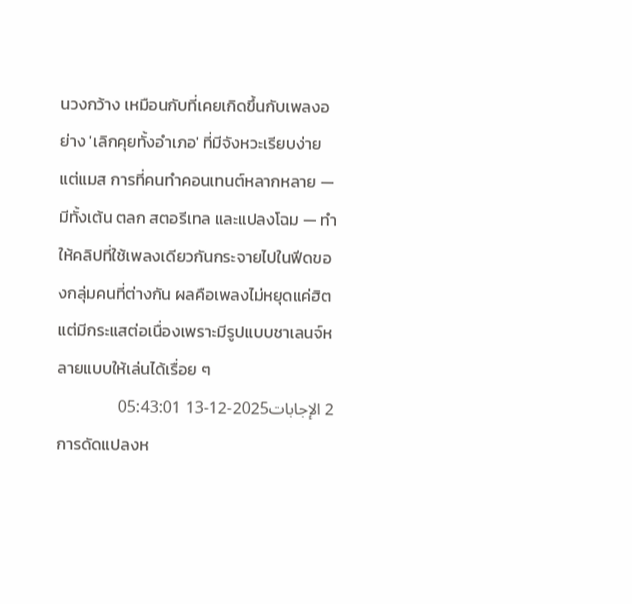นวงกว้าง เหมือนกับที่เคยเกิดขึ้นกับเพลงอย่าง 'เลิกคุยทั้งอำเภอ' ที่มีจังหวะเรียบง่ายแต่แมส การที่คนทำคอนเทนต์หลากหลาย — มีทั้งเต้น ตลก สตอรีเทล และแปลงโฉม — ทำให้คลิปที่ใช้เพลงเดียวกันกระจายไปในฟีดของกลุ่มคนที่ต่างกัน ผลคือเพลงไม่หยุดแค่ฮิต แต่มีกระแสต่อเนื่องเพราะมีรูปแบบชาเลนจ์หลายแบบให้เล่นได้เรื่อย ๆ
2 الإجابات2025-12-13 05:43:01
การดัดแปลงห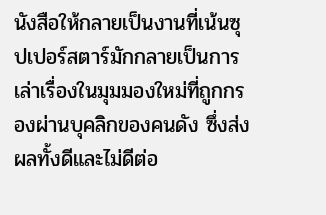นังสือให้กลายเป็นงานที่เน้นซุปเปอร์สตาร์มักกลายเป็นการเล่าเรื่องในมุมมองใหม่ที่ถูกกรองผ่านบุคลิกของคนดัง ซึ่งส่งผลทั้งดีและไม่ดีต่อ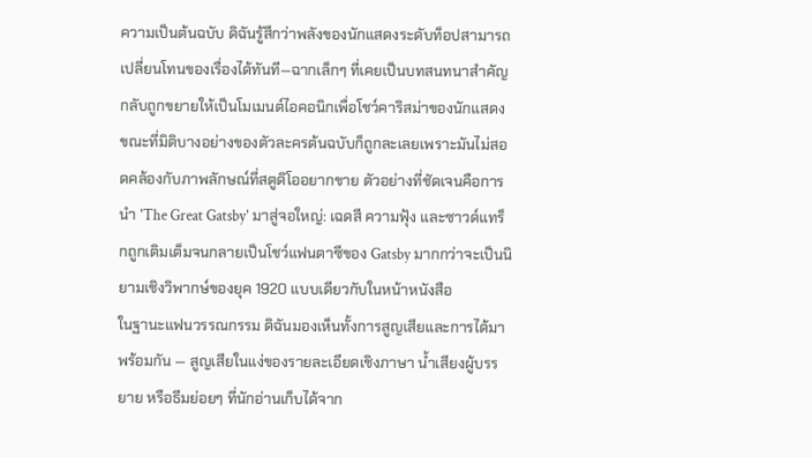ความเป็นต้นฉบับ ดิฉันรู้สึกว่าพลังของนักแสดงระดับท็อปสามารถเปลี่ยนโทนของเรื่องได้ทันที—ฉากเล็กๆ ที่เคยเป็นบทสนทนาสำคัญกลับถูกขยายให้เป็นโมเมนต์ไอคอนิกเพื่อโชว์คาริสม่าของนักแสดง ขณะที่มิติบางอย่างของตัวละครต้นฉบับก็ถูกละเลยเพราะมันไม่สอดคล้องกับภาพลักษณ์ที่สตูดิโออยากขาย ตัวอย่างที่ชัดเจนคือการนำ 'The Great Gatsby' มาสู่จอใหญ่: เฉดสี ความฟุ้ง และซาวด์แทร็กถูกเติมเต็มจนกลายเป็นโชว์แฟนตาซีของ Gatsby มากกว่าจะเป็นนิยามเชิงวิพากษ์ของยุค 1920 แบบเดียวกับในหน้าหนังสือ
ในฐานะแฟนวรรณกรรม ดิฉันมองเห็นทั้งการสูญเสียและการได้มาพร้อมกัน — สูญเสียในแง่ของรายละเอียดเชิงภาษา น้ำเสียงผู้บรรยาย หรือธีมย่อยๆ ที่นักอ่านเก็บได้จาก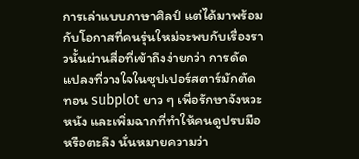การเล่าแบบภาษาศิลป์ แต่ได้มาพร้อมกับโอกาสที่คนรุ่นใหม่จะพบกับเรื่องราวนั้นผ่านสื่อที่เข้าถึงง่ายกว่า การดัดแปลงที่วางใจในซุปเปอร์สตาร์มักตัดทอน subplot ยาว ๆ เพื่อรักษาจังหวะหนัง และเพิ่มฉากที่ทำให้คนดูปรบมือหรือตะลึง นั่นหมายความว่า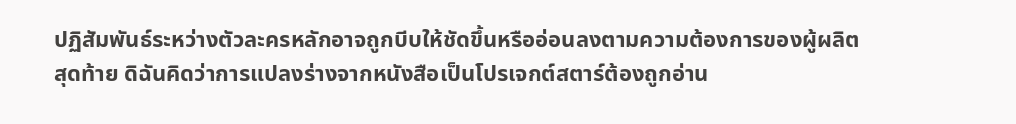ปฏิสัมพันธ์ระหว่างตัวละครหลักอาจถูกบีบให้ชัดขึ้นหรืออ่อนลงตามความต้องการของผู้ผลิต
สุดท้าย ดิฉันคิดว่าการแปลงร่างจากหนังสือเป็นโปรเจกต์สตาร์ต้องถูกอ่าน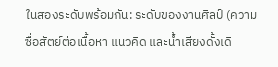ในสองระดับพร้อมกัน: ระดับของงานศิลป์ (ความซื่อสัตย์ต่อเนื้อหา แนวคิด และน้ำเสียงดั้งเดิ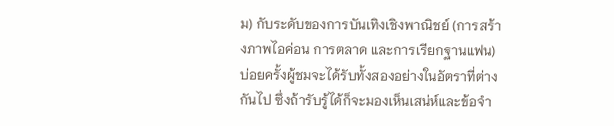ม) กับระดับของการบันเทิงเชิงพาณิชย์ (การสร้างภาพไอค่อน การตลาด และการเรียกฐานแฟน) บ่อยครั้งผู้ชมจะได้รับทั้งสองอย่างในอัตราที่ต่างกันไป ซึ่งถ้ารับรู้ได้ก็จะมองเห็นเสน่ห์และข้อจำ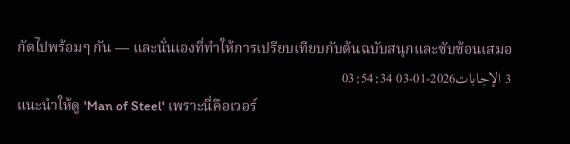กัดไปพร้อมๆ กัน — และนั่นเองที่ทำให้การเปรียบเทียบกับต้นฉบับสนุกและซับซ้อนเสมอ
3 الإجابات2026-01-03 03:54:34
แนะนำให้ดู 'Man of Steel' เพราะนี่คือเวอร์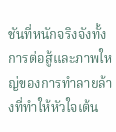ชันที่หนักจริงจังทั้งการต่อสู้และภาพใหญ่ของการทำลายล้างที่ทำให้หัวใจเต้น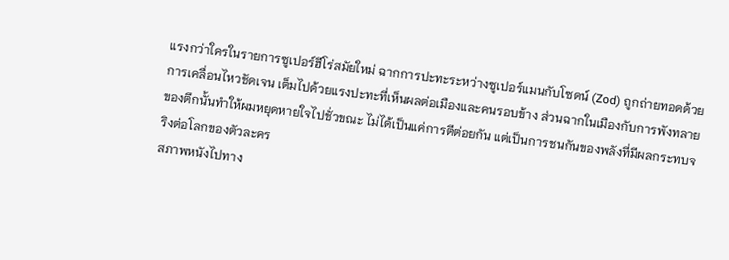แรงกว่าใครในรายการซูเปอร์ฮีโร่สมัยใหม่ ฉากการปะทะระหว่างซูเปอร์แมนกับโซดน์ (Zod) ถูกถ่ายทอดด้วยการเคลื่อนไหวชัดเจน เต็มไปด้วยแรงปะทะที่เห็นผลต่อเมืองและคนรอบข้าง ส่วนฉากในเมืองกับการพังทลายของตึกนั้นทำให้ผมหยุดหายใจไปชั่วขณะ ไม่ได้เป็นแค่การตีต่อยกัน แต่เป็นการชนกันของพลังที่มีผลกระทบจริงต่อโลกของตัวละคร
สภาพหนังไปทาง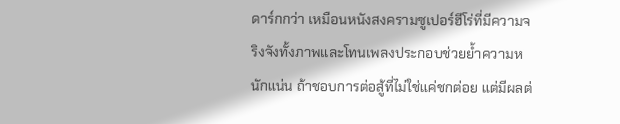ดาร์กกว่า เหมือนหนังสงครามซูเปอร์ฮีโร่ที่มีความจริงจังทั้งภาพและโทนเพลงประกอบช่วยย้ำความหนักแน่น ถ้าชอบการต่อสู้ที่ไม่ใช่แค่ชกต่อย แต่มีผลต่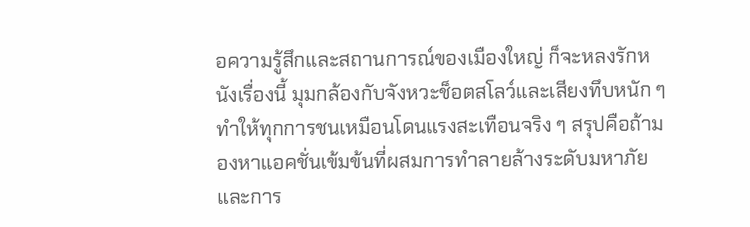อความรู้สึกและสถานการณ์ของเมืองใหญ่ ก็จะหลงรักหนังเรื่องนี้ มุมกล้องกับจังหวะช็อตสโลว์และเสียงทึบหนัก ๆ ทำให้ทุกการชนเหมือนโดนแรงสะเทือนจริง ๆ สรุปคือถ้ามองหาแอคชั่นเข้มข้นที่ผสมการทำลายล้างระดับมหาภัยและการ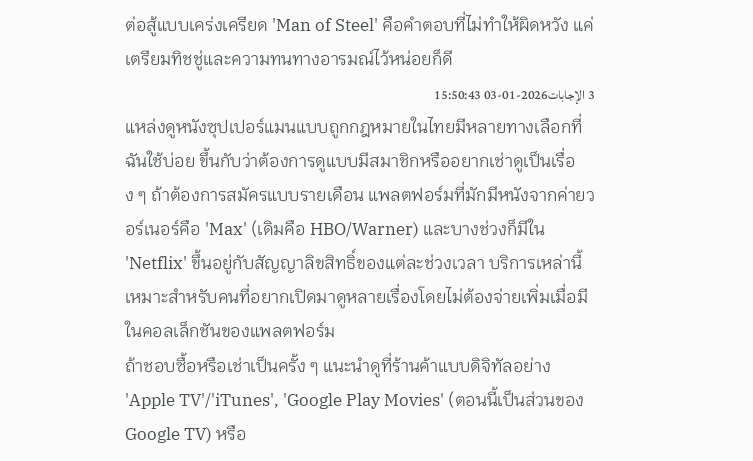ต่อสู้แบบเคร่งเครียด 'Man of Steel' คือคำตอบที่ไม่ทำให้ผิดหวัง แค่เตรียมทิชชู่และความทนทางอารมณ์ไว้หน่อยก็ดี
3 الإجابات2026-01-03 15:50:43
แหล่งดูหนังซุปเปอร์แมนแบบถูกกฎหมายในไทยมีหลายทางเลือกที่ฉันใช้บ่อย ขึ้นกับว่าต้องการดูแบบมีสมาชิกหรืออยากเช่าดูเป็นเรื่อง ๆ ถ้าต้องการสมัครแบบรายเดือน แพลตฟอร์มที่มักมีหนังจากค่ายวอร์เนอร์คือ 'Max' (เดิมคือ HBO/Warner) และบางช่วงก็มีใน 'Netflix' ขึ้นอยู่กับสัญญาลิขสิทธิ์ของแต่ละช่วงเวลา บริการเหล่านี้เหมาะสำหรับคนที่อยากเปิดมาดูหลายเรื่องโดยไม่ต้องจ่ายเพิ่มเมื่อมีในคอลเล็กชันของแพลตฟอร์ม
ถ้าชอบซื้อหรือเช่าเป็นครั้ง ๆ แนะนำดูที่ร้านค้าแบบดิจิทัลอย่าง 'Apple TV'/'iTunes', 'Google Play Movies' (ตอนนี้เป็นส่วนของ Google TV) หรือ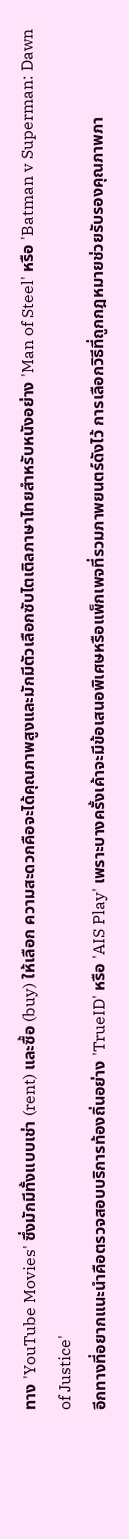ทาง 'YouTube Movies' ซึ่งมักมีทั้งแบบเช่า (rent) และซื้อ (buy) ให้เลือก ความสะดวกคือจะได้คุณภาพสูงและมักมีตัวเลือกซับไตเติลภาษาไทยสำหรับหนังอย่าง 'Man of Steel' หรือ 'Batman v Superman: Dawn of Justice'
อีกทางที่อยากแนะนำคือตรวจสอบบริการท้องถิ่นอย่าง 'TrueID' หรือ 'AIS Play' เพราะบางครั้งเค้าจะมีข้อเสนอพิเศษหรือแพ็กเพจที่รวมภาพยนตร์ดังไว้ การเลือกวิธีที่ถูกกฎหมายช่วยรับรองคุณภาพภา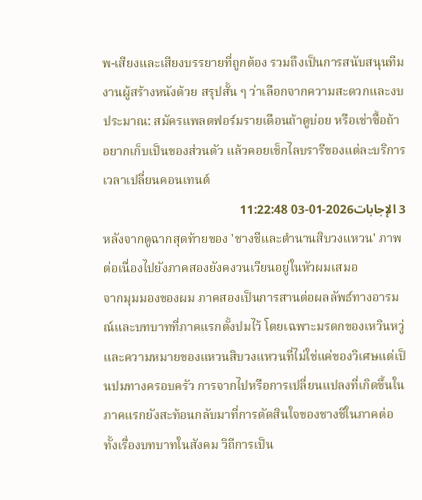พ-เสียงและเสียงบรรยายที่ถูกต้อง รวมถึงเป็นการสนับสนุนทีมงานผู้สร้างหนังด้วย สรุปสั้น ๆ ว่าเลือกจากความสะดวกและงบประมาณ: สมัครแพลตฟอร์มรายเดือนถ้าดูบ่อย หรือเช่าซื้อถ้าอยากเก็บเป็นของส่วนตัว แล้วคอยเช็กไลบรารีของแต่ละบริการเวลาเปลี่ยนคอนเทนต์
3 الإجابات2026-01-03 11:22:48
หลังจากดูฉากสุดท้ายของ 'ชางชีและตำนานสิบวงแหวน' ภาพต่อเนื่องไปยังภาคสองยังคงวนเวียนอยู่ในหัวผมเสมอ
จากมุมมองของผม ภาคสองเป็นการสานต่อผลลัพธ์ทางอารมณ์และบทบาทที่ภาคแรกตั้งปมไว้ โดยเฉพาะมรดกของเหวินหวู่และความหมายของแหวนสิบวงแหวนที่ไม่ใช่แค่ของวิเศษแต่เป็นปมทางครอบครัว การจากไปหรือการเปลี่ยนแปลงที่เกิดขึ้นในภาคแรกยังสะท้อนกลับมาที่การตัดสินใจของชางชีในภาคต่อ ทั้งเรื่องบทบาทในสังคม วิถีการเป็น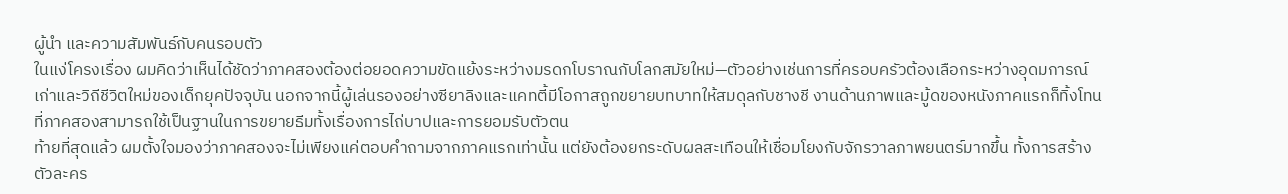ผู้นำ และความสัมพันธ์กับคนรอบตัว
ในแง่โครงเรื่อง ผมคิดว่าเห็นได้ชัดว่าภาคสองต้องต่อยอดความขัดแย้งระหว่างมรดกโบราณกับโลกสมัยใหม่—ตัวอย่างเช่นการที่ครอบครัวต้องเลือกระหว่างอุดมการณ์เก่าและวิถีชีวิตใหม่ของเด็กยุคปัจจุบัน นอกจากนี้ผู้เล่นรองอย่างซียาลิงและแคทตี้มีโอกาสถูกขยายบทบาทให้สมดุลกับชางชี งานด้านภาพและมู้ดของหนังภาคแรกก็ทิ้งโทนที่ภาคสองสามารถใช้เป็นฐานในการขยายธีมทั้งเรื่องการไถ่บาปและการยอมรับตัวตน
ท้ายที่สุดแล้ว ผมตั้งใจมองว่าภาคสองจะไม่เพียงแค่ตอบคำถามจากภาคแรกเท่านั้น แต่ยังต้องยกระดับผลสะเทือนให้เชื่อมโยงกับจักรวาลภาพยนตร์มากขึ้น ทั้งการสร้างตัวละคร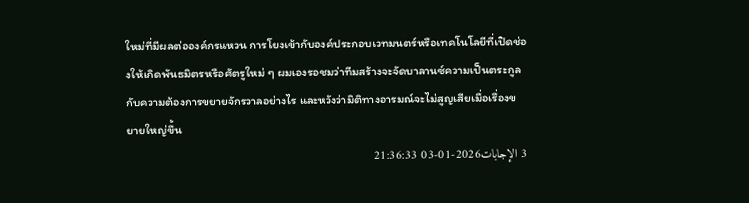ใหม่ที่มีผลต่อองค์กรแหวน การโยงเข้ากับองค์ประกอบเวทมนตร์หรือเทคโนโลยีที่เปิดช่องให้เกิดพันธมิตรหรือศัตรูใหม่ ๆ ผมเองรอชมว่าทีมสร้างจะจัดบาลานซ์ความเป็นตระกูลกับความต้องการขยายจักรวาลอย่างไร และหวังว่ามิติทางอารมณ์จะไม่สูญเสียเมื่อเรื่องขยายใหญ่ขึ้น
3 الإجابات2026-01-03 21:36:33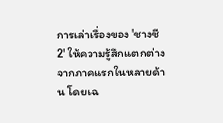การเล่าเรื่องของ 'ชางชี 2' ให้ความรู้สึกแตกต่างจากภาคแรกในหลายด้าน โดยเฉ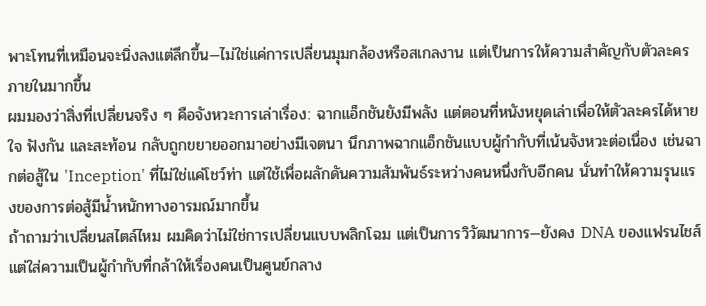พาะโทนที่เหมือนจะนิ่งลงแต่ลึกขึ้น—ไม่ใช่แค่การเปลี่ยนมุมกล้องหรือสเกลงาน แต่เป็นการให้ความสำคัญกับตัวละครภายในมากขึ้น
ผมมองว่าสิ่งที่เปลี่ยนจริง ๆ คือจังหวะการเล่าเรื่อง: ฉากแอ็กชันยังมีพลัง แต่ตอนที่หนังหยุดเล่าเพื่อให้ตัวละครได้หายใจ ฟังกัน และสะท้อน กลับถูกขยายออกมาอย่างมีเจตนา นึกภาพฉากแอ็กชันแบบผู้กำกับที่เน้นจังหวะต่อเนื่อง เช่นฉากต่อสู้ใน 'Inception' ที่ไม่ใช่แค่โชว์ท่า แต่ใช้เพื่อผลักดันความสัมพันธ์ระหว่างคนหนึ่งกับอีกคน นั่นทำให้ความรุนแรงของการต่อสู้มีน้ำหนักทางอารมณ์มากขึ้น
ถ้าถามว่าเปลี่ยนสไตล์ไหม ผมคิดว่าไม่ใช่การเปลี่ยนแบบพลิกโฉม แต่เป็นการวิวัฒนาการ—ยังคง DNA ของแฟรนไชส์แต่ใส่ความเป็นผู้กำกับที่กล้าให้เรื่องคนเป็นศูนย์กลาง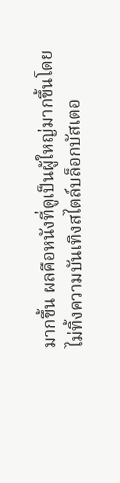มากขึ้น ผลคือหนังที่ดูเป็นผู้ใหญ่มากขึ้นโดยไม่ทิ้งความบันเทิงสไตล์บล็อกบัสเตอ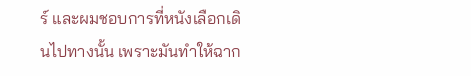ร์ และผมชอบการที่หนังเลือกเดินไปทางนั้น เพราะมันทำให้ฉาก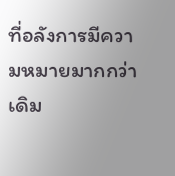ที่อลังการมีความหมายมากกว่าเดิม